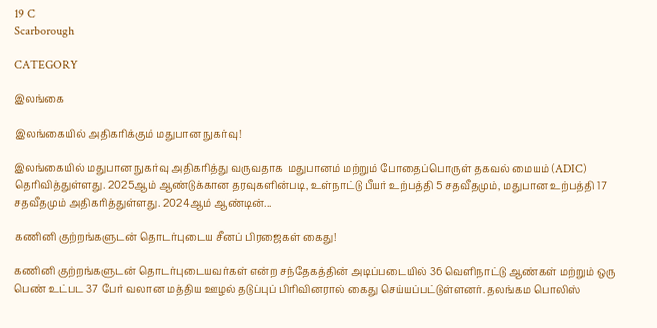19 C
Scarborough

CATEGORY

இலங்கை

இலங்கையில் அதிகரிக்கும் மதுபான நுகர்வு!

இலங்கையில் மதுபான நுகர்வு அதிகரித்து வருவதாக  மதுபானம் மற்றும் போதைப்பொருள் தகவல் மையம் (ADIC) தெரிவித்துள்ளது. 2025ஆம் ஆண்டுக்கான தரவுகளின்படி, உள்நாட்டு பீயர் உற்பத்தி 5 சதவீதமும், மதுபான உற்பத்தி 17 சதவீதமும் அதிகரித்துள்ளது. 2024ஆம் ஆண்டின்...

கணினி குற்றங்களுடன் தொடர்புடைய சீனப் பிரஜைகள் கைது!

கணினி குற்றங்களுடன் தொடர்புடையவர்கள் என்ற சந்தேகத்தின் அடிப்படையில் 36 வெளிநாட்டு ஆண்கள் மற்றும் ஒரு பெண் உட்பட 37 பேர் வலான மத்திய ஊழல் தடுப்புப் பிரிவினரால் கைது செய்யப்பட்டுள்ளனர். தலங்கம பொலிஸ்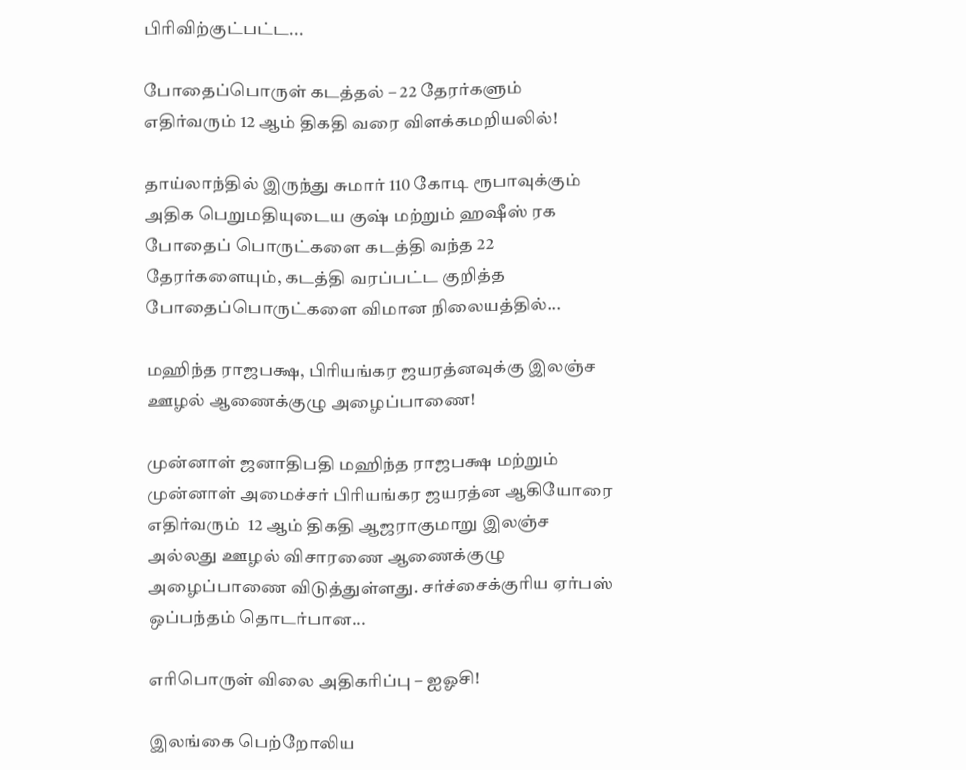பிரிவிற்குட்பட்ட...

போதைப்பொருள் கடத்தல் – 22 தேரர்களும் எதிர்வரும் 12 ஆம் திகதி வரை விளக்கமறியலில்!

தாய்லாந்தில் இருந்து சுமார் 110 கோடி ரூபாவுக்கும் அதிக பெறுமதியுடைய குஷ் மற்றும் ஹஷீஸ் ரக போதைப் பொருட்களை கடத்தி வந்த 22 தேரர்களையும், கடத்தி வரப்பட்ட குறித்த போதைப்பொருட்களை விமான நிலையத்தில்...

மஹிந்த ராஜபக்ஷ, பிரியங்கர ஜயரத்னவுக்கு இலஞ்ச ஊழல் ஆணைக்குழு அழைப்பாணை!

முன்னாள் ஜனாதிபதி மஹிந்த ராஜபக்ஷ மற்றும் முன்னாள் அமைச்சர் பிரியங்கர ஜயரத்ன ஆகியோரை எதிர்வரும்  12 ஆம் திகதி ஆஜராகுமாறு இலஞ்ச அல்லது ஊழல் விசாரணை ஆணைக்குழு அழைப்பாணை விடுத்துள்ளது. சர்ச்சைக்குரிய ஏர்பஸ் ஒப்பந்தம் தொடர்பான...

எரிபொருள் விலை அதிகரிப்பு – ஐஓசி!

இலங்கை பெற்றோலிய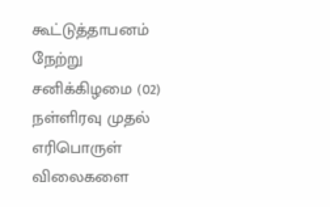கூட்டுத்தாபனம் நேற்று சனிக்கிழமை (02) நள்ளிரவு முதல் எரிபொருள் விலைகளை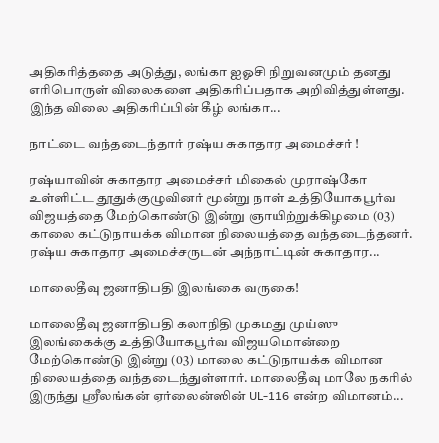அதிகரித்ததை அடுத்து, லங்கா ஐஓசி நிறுவனமும் தனது எரிபொருள் விலைகளை அதிகரிப்பதாக அறிவித்துள்ளது. இந்த விலை அதிகரிப்பின் கீழ் லங்கா...

நாட்டை வந்தடைந்தார் ரஷ்ய சுகாதார அமைச்சர் !

ரஷ்யாவின் சுகாதார அமைச்சர் மிகைல் முராஷ்கோ உள்ளிட்ட தூதுக்குழுவினர் மூன்று நாள் உத்தியோகபூர்வ விஜயத்தை மேற்கொண்டு இன்று ஞாயிற்றுக்கிழமை (03) காலை கட்டுநாயக்க விமான நிலையத்தை வந்தடைந்தனர். ரஷ்ய சுகாதார அமைச்சருடன் அந்நாட்டின் சுகாதார...

மாலைதீவு ஜனாதிபதி இலங்கை வருகை!

மாலைதீவு ஜனாதிபதி கலாநிதி முகமது முய்ஸு  இலங்கைக்கு உத்தியோகபூர்வ விஜயமொன்றை மேற்கொண்டு இன்று (03) மாலை கட்டுநாயக்க விமான நிலையத்தை வந்தடைந்துள்ளார். மாலைதீவு மாலே நகரில் இருந்து ஸ்ரீலங்கன் ஏர்லைன்ஸின் UL-116 என்ற விமானம்...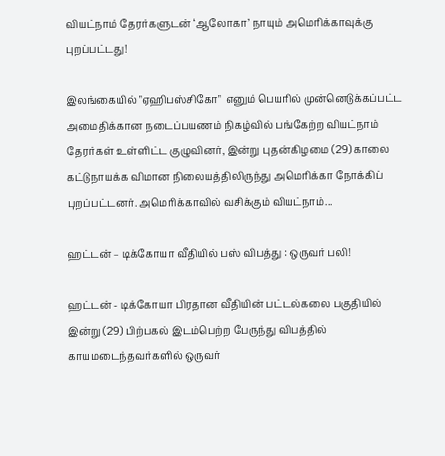வியட்நாம் தேரர்களுடன் ‘ஆலோகா’ நாயும் அமெரிக்காவுக்கு புறப்பட்டது!

இலங்கையில் "ஏஹிபஸ்சிகோ"  எனும் பெயரில் முன்னெடுக்கப்பட்ட அமைதிக்கான நடைப்பயணம் நிகழ்வில் பங்கேற்ற வியட்நாம் தேரர்கள் உள்ளிட்ட குழுவினர், இன்று புதன்கிழமை (29) காலை கட்டுநாயக்க விமான நிலையத்திலிருந்து அமெரிக்கா நோக்கிப் புறப்பட்டனர். அமெரிக்காவில் வசிக்கும் வியட்நாம்...

ஹட்டன் – டிக்கோயா வீதியில் பஸ் விபத்து : ஒருவர் பலி!

ஹட்டன் - டிக்கோயா பிரதான வீதியின் பட்டல்கலை பகுதியில் இன்று (29) பிற்பகல் இடம்பெற்ற பேருந்து விபத்தில் காயமடைந்தவர்களில் ஒருவர்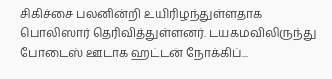சிகிச்சை பலனின்றி உயிரிழந்துள்ளதாக பொலிஸார் தெரிவித்துள்ளனர். டயகமவிலிருந்து போடைஸ் ஊடாக ஹட்டன் நோக்கிப்...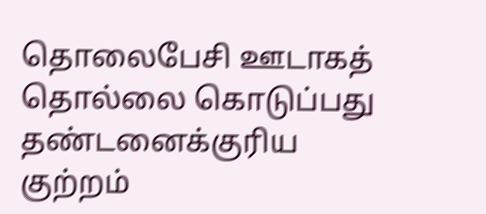தொலைபேசி ஊடாகத் தொல்லை கொடுப்பது தண்டனைக்குரிய குற்றம்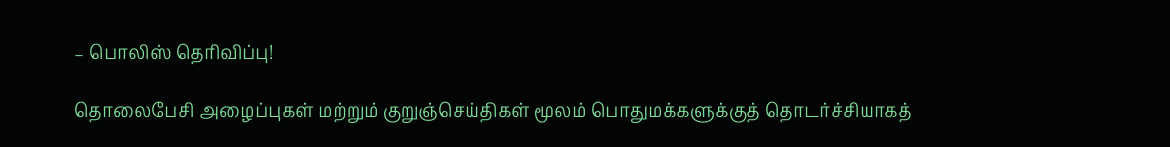– பொலிஸ் தெரிவிப்பு!

தொலைபேசி அழைப்புகள் மற்றும் குறுஞ்செய்திகள் மூலம் பொதுமக்களுக்குத் தொடர்ச்சியாகத்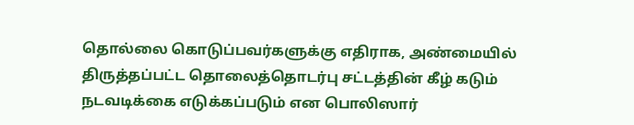தொல்லை கொடுப்பவர்களுக்கு எதிராக, அண்மையில் திருத்தப்பட்ட தொலைத்தொடர்பு சட்டத்தின் கீழ் கடும் நடவடிக்கை எடுக்கப்படும் என பொலிஸார்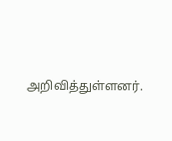அறிவித்துள்ளனர்.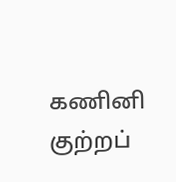கணினி குற்றப்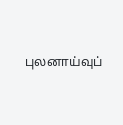புலனாய்வுப்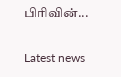பிரிவின்...

Latest news